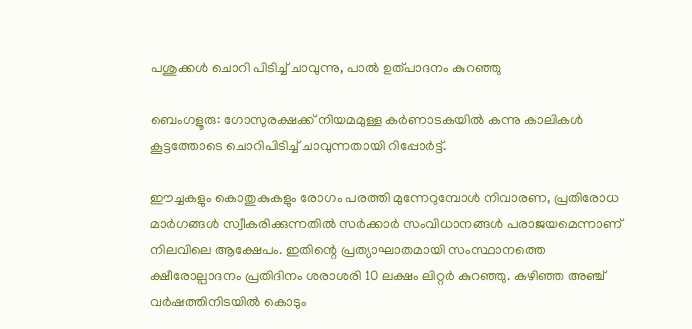പശുക്കൾ ചൊറി പിടിച്ച് ചാവുന്നു, പാൽ ഉത്പാദനം കുറഞ്ഞു

ബെംഗളൂരു: ഗോസുരക്ഷക്ക് നിയമമുള്ള കര്‍ണാടകയില്‍ കന്നു കാലികള്‍ കൂട്ടത്തോടെ ചൊറിപിടിച്ച്‌ ചാവുന്നതായി റിപ്പോർട്ട്‌.

ഈച്ചകളും കൊതുകുകളും രോഗം പരത്തി മുന്നേറുമ്പോള്‍ നിവാരണ, പ്രതിരോധ മാര്‍ഗങ്ങള്‍ സ്വീകരിക്കുന്നതില്‍ സര്‍ക്കാർ സംവിധാനങ്ങള്‍ പരാജയമെന്നാണ് നിലവിലെ ആക്ഷേപം. ഇതിന്റെ പ്രത്യാഘാതമായി സംസ്ഥാനത്തെ ക്ഷീരോല്പാദനം പ്രതിദിനം ശരാശരി 10 ലക്ഷം ലിറ്റര്‍ കുറഞ്ഞു. കഴിഞ്ഞ അഞ്ച് വര്‍ഷത്തിനിടയില്‍ കൊടും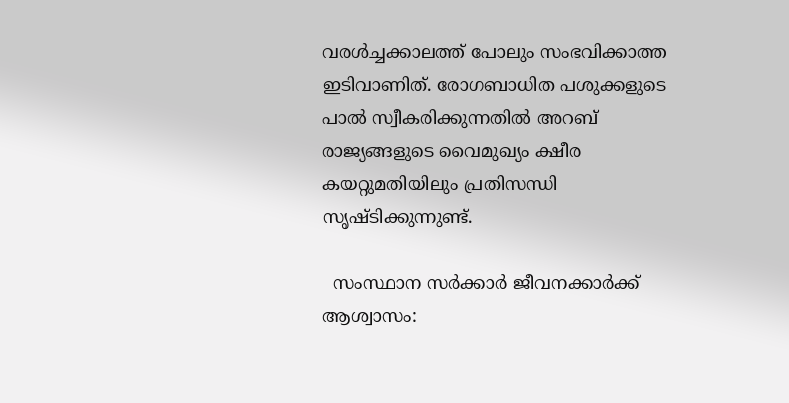വരള്‍ച്ചക്കാലത്ത് പോലും സംഭവിക്കാത്ത ഇടിവാണിത്. രോഗബാധിത പശുക്കളുടെ പാല്‍ സ്വീകരിക്കുന്നതില്‍ അറബ് രാജ്യങ്ങളുടെ വൈമുഖ്യം ക്ഷീര കയറ്റുമതിയിലും പ്രതിസന്ധി സൃഷ്ടിക്കുന്നുണ്ട്.

  സംസ്ഥാന സർക്കാർ ജീവനക്കാർക്ക് ആശ്വാസം: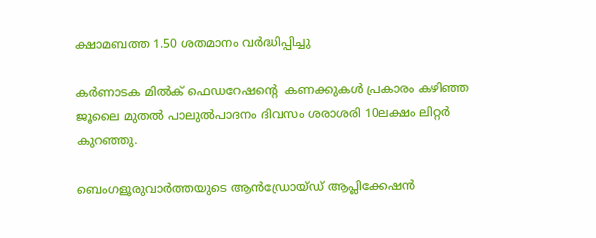ക്ഷാമബത്ത 1.50 ശതമാനം വർദ്ധിപ്പിച്ചു

കര്‍ണാടക മില്‍ക് ഫെഡറേഷന്റെ  കണക്കുകള്‍ പ്രകാരം കഴിഞ്ഞ ജൂലൈ മുതല്‍ പാലുല്‍പാദനം ദിവസം ശരാശരി 10ലക്ഷം ലിറ്റര്‍ കുറഞ്ഞു.

ബെംഗളൂരുവാർത്തയുടെ ആൻഡ്രോയ്ഡ് ആപ്ലിക്കേഷൻ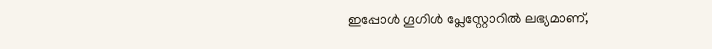ഇപ്പോൾ ഗൂഗിൾ പ്ലേസ്റ്റോറിൽ ലഭ്യമാണ്,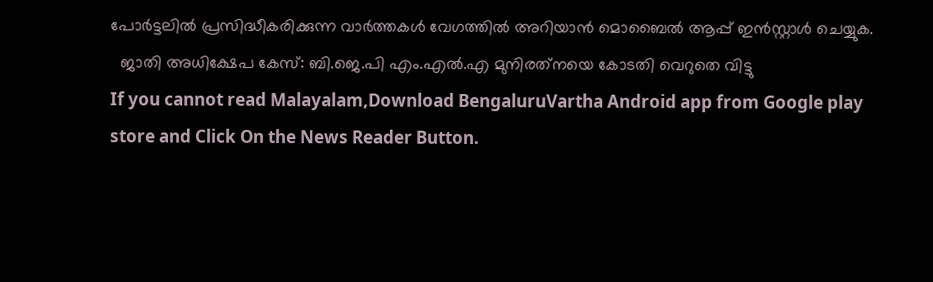പോർട്ടലിൽ പ്രസിദ്ധീകരിക്കുന്ന വാർത്തകൾ വേഗത്തിൽ അറിയാൻ മൊബൈൽ ആപ്പ് ഇൻസ്റ്റാൾ ചെയ്യുക.
  ജാതി അധിക്ഷേപ കേസ്: ബി.ജെ.പി എം.എൽ.എ മുനിരത്‌നയെ കോടതി വെറുതെ വിട്ടു
If you cannot read Malayalam,Download BengaluruVartha Android app from Google play store and Click On the News Reader Button.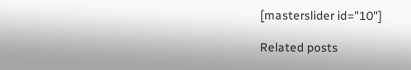[masterslider id="10"]

Related posts